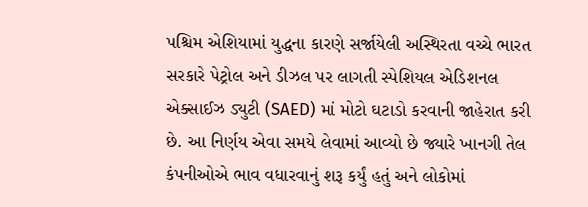પશ્ચિમ એશિયામાં યુદ્ધના કારણે સર્જાયેલી અસ્થિરતા વચ્ચે ભારત સરકારે પેટ્રોલ અને ડીઝલ પર લાગતી સ્પેશિયલ એડિશનલ એક્સાઈઝ ડ્યુટી (SAED) માં મોટો ઘટાડો કરવાની જાહેરાત કરી છે. આ નિર્ણય એવા સમયે લેવામાં આવ્યો છે જ્યારે ખાનગી તેલ કંપનીઓએ ભાવ વધારવાનું શરૂ કર્યું હતું અને લોકોમાં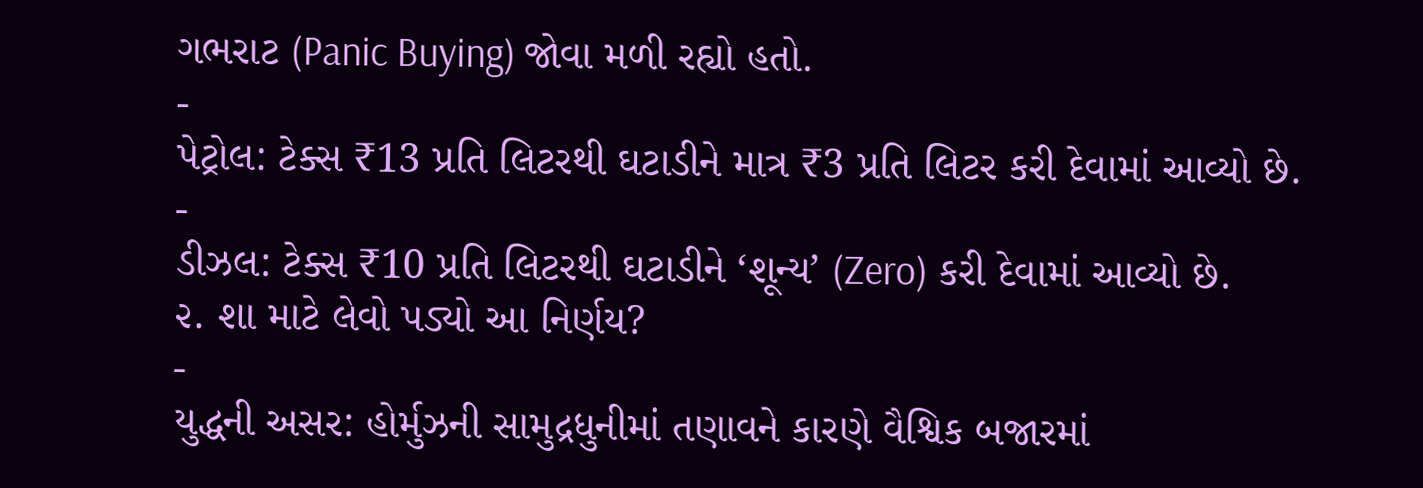ગભરાટ (Panic Buying) જોવા મળી રહ્યો હતો.
-
પેટ્રોલ: ટેક્સ ₹13 પ્રતિ લિટરથી ઘટાડીને માત્ર ₹3 પ્રતિ લિટર કરી દેવામાં આવ્યો છે.
-
ડીઝલ: ટેક્સ ₹10 પ્રતિ લિટરથી ઘટાડીને ‘શૂન્ય’ (Zero) કરી દેવામાં આવ્યો છે.
૨. શા માટે લેવો પડ્યો આ નિર્ણય?
-
યુદ્ધની અસર: હોર્મુઝની સામુદ્રધુનીમાં તણાવને કારણે વૈશ્વિક બજારમાં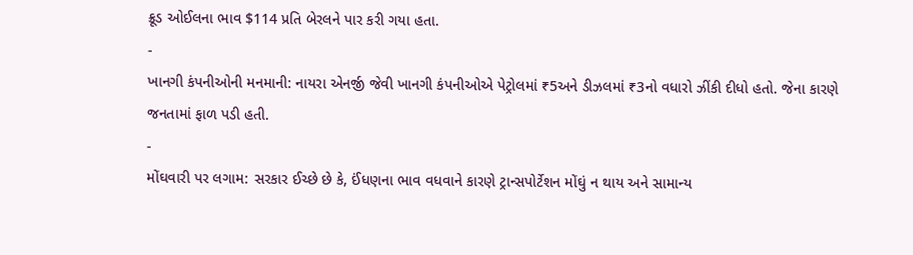ક્રૂડ ઓઈલના ભાવ $114 પ્રતિ બેરલને પાર કરી ગયા હતા.
-
ખાનગી કંપનીઓની મનમાની: નાયરા એનર્જી જેવી ખાનગી કંપનીઓએ પેટ્રોલમાં ₹5અને ડીઝલમાં ₹3નો વધારો ઝીંકી દીધો હતો. જેના કારણે જનતામાં ફાળ પડી હતી.
-
મોંઘવારી પર લગામ: સરકાર ઈચ્છે છે કે, ઈંધણના ભાવ વધવાને કારણે ટ્રાન્સપોર્ટેશન મોંઘું ન થાય અને સામાન્ય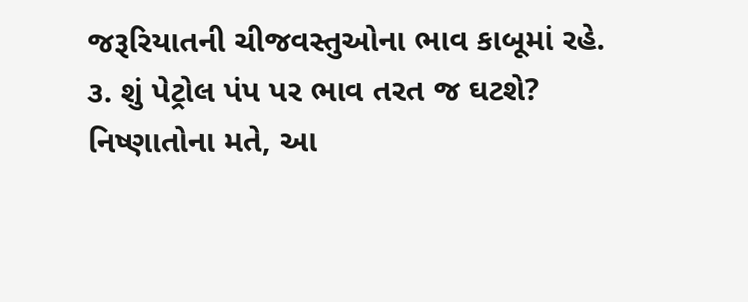જરૂરિયાતની ચીજવસ્તુઓના ભાવ કાબૂમાં રહે.
૩. શું પેટ્રોલ પંપ પર ભાવ તરત જ ઘટશે?
નિષ્ણાતોના મતે, આ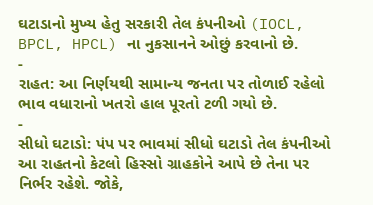ઘટાડાનો મુખ્ય હેતુ સરકારી તેલ કંપનીઓ (IOCL, BPCL, HPCL) ના નુકસાનને ઓછું કરવાનો છે.
-
રાહત: આ નિર્ણયથી સામાન્ય જનતા પર તોળાઈ રહેલો ભાવ વધારાનો ખતરો હાલ પૂરતો ટળી ગયો છે.
-
સીધો ઘટાડો: પંપ પર ભાવમાં સીધો ઘટાડો તેલ કંપનીઓ આ રાહતનો કેટલો હિસ્સો ગ્રાહકોને આપે છે તેના પર નિર્ભર રહેશે. જોકે,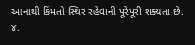આનાથી કિંમતો સ્થિર રહેવાની પૂરેપૂરી શક્યતા છે.
૪.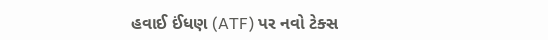હવાઈ ઈંધણ (ATF) પર નવો ટેક્સ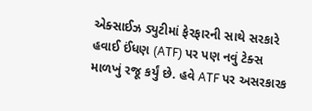એક્સાઈઝ ડ્યુટીમાં ફેરફારની સાથે સરકારે હવાઈ ઈંધણ (ATF) પર પણ નવું ટેક્સ માળખું રજૂ કર્યું છે. હવે ATF પર અસરકારક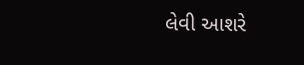લેવી આશરે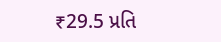₹29.5 પ્રતિ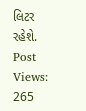લિટર રહેશે.
Post Views: 265